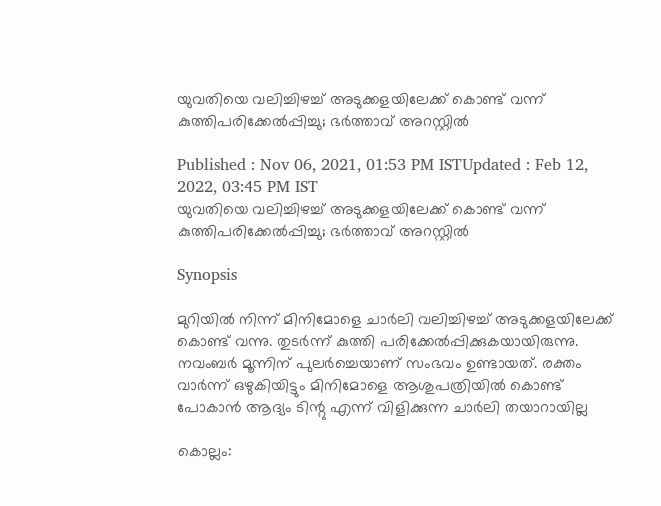യുവതിയെ വലിച്ചിഴച്ച് അടുക്കളയിലേക്ക് കൊണ്ട് വന്ന് കുത്തിപരിക്കേൽപ്പിച്ചു; ഭർത്താവ് അറസ്റ്റിൽ

Published : Nov 06, 2021, 01:53 PM ISTUpdated : Feb 12, 2022, 03:45 PM IST
യുവതിയെ വലിച്ചിഴച്ച് അടുക്കളയിലേക്ക് കൊണ്ട് വന്ന് കുത്തിപരിക്കേൽപ്പിച്ചു; ഭർത്താവ് അറസ്റ്റിൽ

Synopsis

മുറിയിൽ നിന്ന് മിനിമോളെ ചാർലി വലിച്ചിഴച്ച് അടുക്കളയിലേക്ക് കൊണ്ട് വന്നു. തുടർന്ന് കുത്തി പരിക്കേൽപ്പിക്കുകയായിരുന്നു. നവംബർ മൂന്നിന് പുലർച്ചെയാണ് സംഭവം ഉണ്ടായത്. രക്തം വാർന്ന് ഒഴുകിയിട്ടും മിനിമോളെ ആശുപത്രിയിൽ കൊണ്ട് പോകാൻ ആദ്യം ടിന്റു എന്ന് വിളിക്കുന്ന ചാർലി തയാറായില്ല

കൊല്ലം: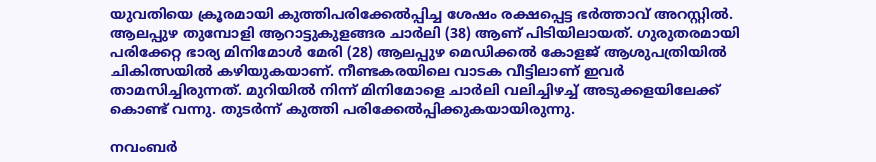യുവതിയെ ക്രൂരമായി കുത്തിപരിക്കേൽപ്പിച്ച ശേഷം രക്ഷപ്പെട്ട ഭർത്താവ് അറസ്റ്റിൽ. ആലപ്പുഴ തുമ്പോളി ആറാട്ടുകുളങ്ങര ചാർലി (38) ആണ് പിടിയിലായത്. ഗുരുതരമായി പരിക്കേറ്റ ഭാര്യ മിനിമോൾ മേരി (28) ആലപ്പുഴ മെഡിക്കൽ കോളജ് ആശുപത്രിയിൽ ചികിത്സയിൽ കഴിയുകയാണ്. നീണ്ടകരയിലെ വാടക വീട്ടിലാണ് ഇവർ താമസിച്ചിരുന്നത്. മുറിയിൽ നിന്ന് മിനിമോളെ ചാർലി വലിച്ചിഴച്ച് അടുക്കളയിലേക്ക് കൊണ്ട് വന്നു. തുടർന്ന് കുത്തി പരിക്കേൽപ്പിക്കുകയായിരുന്നു.

നവംബർ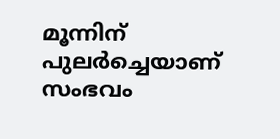മൂന്നിന് പുലർച്ചെയാണ് സംഭവം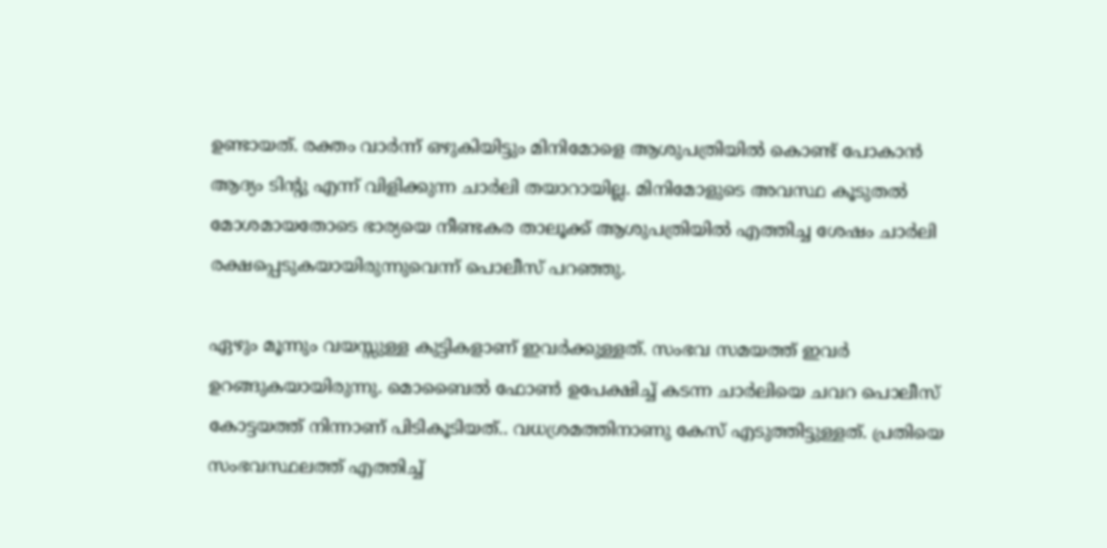ഉണ്ടായത്. രക്തം വാർന്ന് ഒഴുകിയിട്ടും മിനിമോളെ ആശുപത്രിയിൽ കൊണ്ട് പോകാൻ ആദ്യം ടിന്റു എന്ന് വിളിക്കുന്ന ചാർലി തയാറായില്ല. മിനിമോളുടെ അവസ്ഥ കൂടുതൽ മോശമായതോടെ ഭാര്യയെ നീണ്ടകര താലൂക്ക് ആശുപത്രിയിൽ എത്തിച്ച ശേഷം ചാർലി രക്ഷപ്പെടുകയായിരുന്നുവെന്ന് പൊലീസ് പറഞ്ഞു.

ഏഴും മൂന്നും വയസ്സുള്ള കുട്ടികളാണ് ഇവർക്കുള്ളത്. സംഭവ സമയത്ത് ഇവർ ഉറങ്ങുകയായിരുന്നു. മൊബൈൽ ഫോൺ ഉപേക്ഷിച്ച് കടന്ന ചാർലിയെ ചവറ പൊലീസ് കോട്ടയത്ത് നിന്നാണ് പിടികൂടിയത്.. വധശ്രമത്തിനാണു കേസ് എടുത്തിട്ടുള്ളത്. പ്രതിയെ സംഭവസ്ഥലത്ത് എത്തിച്ച്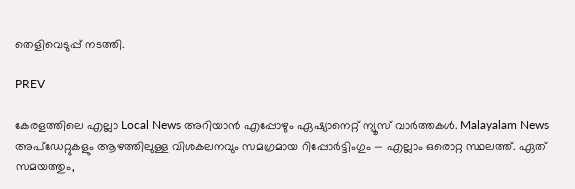തെളിവെടുപ്പ് നടത്തി.

PREV

കേരളത്തിലെ എല്ലാ Local News അറിയാൻ എപ്പോഴും ഏഷ്യാനെറ്റ് ന്യൂസ് വാർത്തകൾ. Malayalam News  അപ്‌ഡേറ്റുകളും ആഴത്തിലുള്ള വിശകലനവും സമഗ്രമായ റിപ്പോർട്ടിംഗും — എല്ലാം ഒരൊറ്റ സ്ഥലത്ത്. ഏത് സമയത്തും,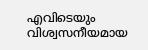എവിടെയും വിശ്വസനീയമായ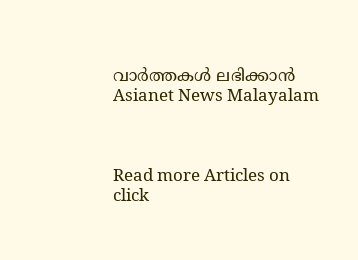വാർത്തകൾ ലഭിക്കാൻ Asianet News Malayalam



Read more Articles on
click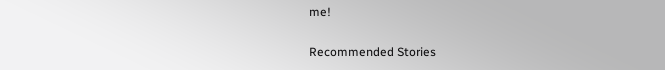me!

Recommended Stories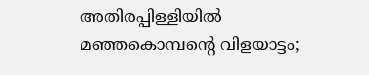അതിരപ്പിള്ളിയിൽ മഞ്ഞകൊമ്പന്റെ വിളയാട്ടം;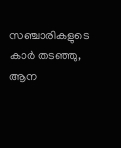സഞ്ചാരികളുടെ കാർ തടഞ്ഞു, ആന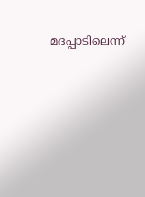മദപ്പാടിലെന്ന്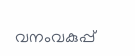വനംവകുപ്പ്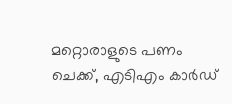മറ്റൊരാളുടെ പണം ചെക്ക്, എടിഎം കാർഡ്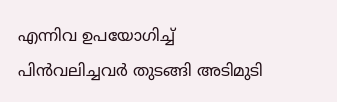എന്നിവ ഉപയോഗിച്ച് പിൻവലിച്ചവർ തുടങ്ങി അടിമുടി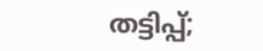തട്ടിപ്പ്;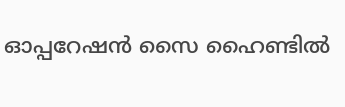ഓപ്പറേഷൻ സൈ ഹൈണ്ടിൽ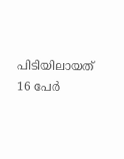പിടിയിലായത് 16 പേർ